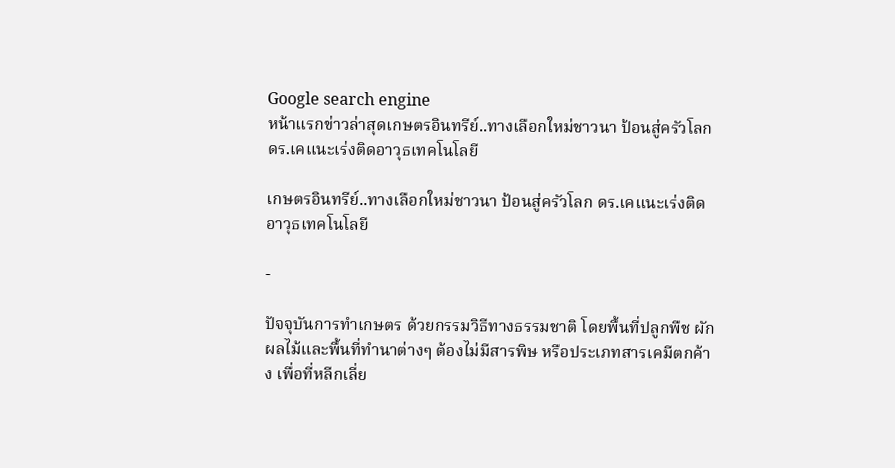Google search engine
หน้าแรกข่าวล่าสุดเกษตรอินทรีย์..ทางเลือกใหม่ชาวนา ป้อนสู่ครัวโลก ดร.เคแนะเร่งติดอาวุธเทคโนโลยี

เกษตรอินทรีย์..ทางเลือกใหม่ชาวนา ป้อนสู่ครัวโลก ดร.เคแนะเร่งติดอาวุธเทคโนโลยี

-

ปัจจุบันการทำเกษตร ด้วยกรรมวิธีทางธรรมชาติ โดยพื้นที่ปลูกพืช ผัก ผลไม้และพื้นที่ทำนาต่างๆ ต้องไม่มีสารพิษ หรือประเภทสารเคมีตกค้าง เพื่อที่หลีกเลี่ย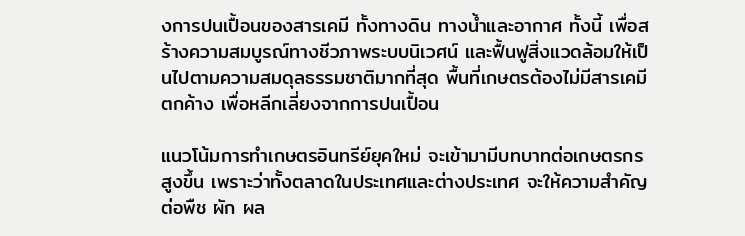งการปนเปื้อนของสารเคมี ทั้งทางดิน ทางน้ำและอากาศ ทั้งนี้ เพื่อสร้างความสมบูรณ์ทางชีวภาพระบบนิเวศน์ และฟื้นฟูสิ่งแวดล้อมให้เป็นไปตามความสมดุลธรรมชาติมากที่สุด พื้นที่เกษตรต้องไม่มีสารเคมีตกค้าง เพื่อหลีกเลี่ยงจากการปนเปื้อน

แนวโน้มการทำเกษตรอินทรีย์ยุคใหม่ จะเข้ามามีบทบาทต่อเกษตรกรสูงขึ้น เพราะว่าทั้งตลาดในประเทศและต่างประเทศ จะให้ความสำคัญต่อพืช ผัก ผล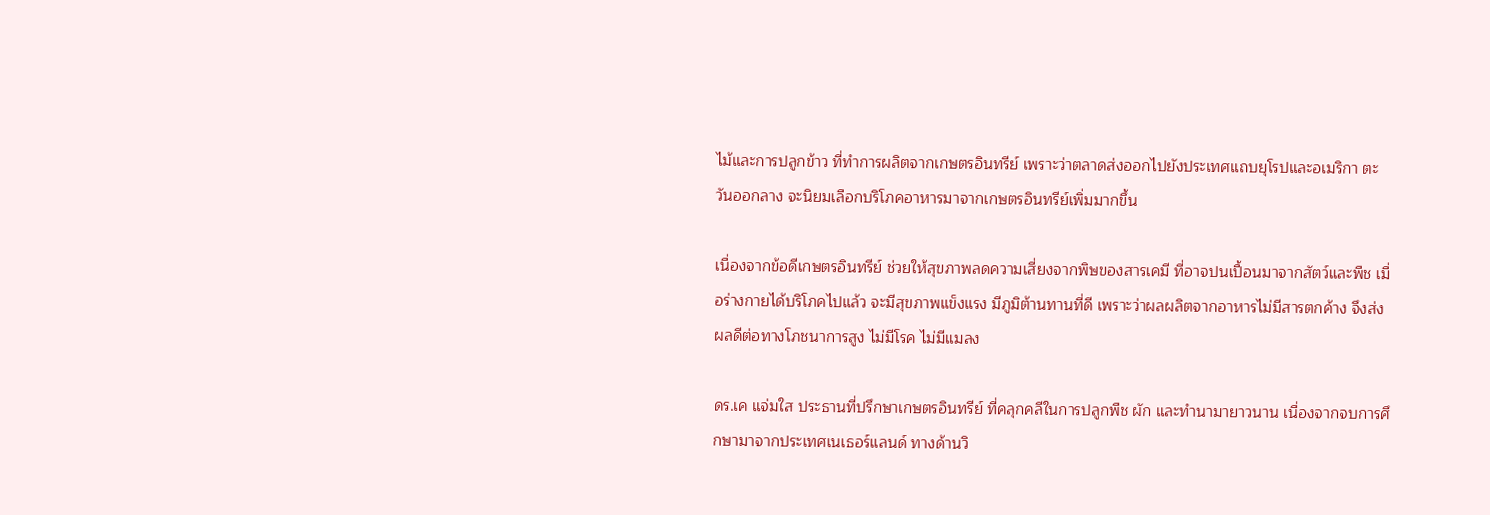ไม้และการปลูกข้าว ที่ทำการผลิตจากเกษตรอินทรีย์ เพราะว่าตลาดส่งออกไปยังประเทศแถบยุโรปและอเมริกา ตะวันออกลาง จะนิยมเลือกบริโภคอาหารมาจากเกษตรอินทรีย์เพิ่มมากขึ้น

เนื่องจากข้อดีเกษตรอินทรีย์ ช่วยให้สุขภาพลดความเสี่ยงจากพิษของสารเคมี ที่อาจปนเปื้อนมาจากสัตว์และพืช เมื่อร่างกายได้บริโภคไปแล้ว จะมีสุขภาพแข็งแรง มีภูมิต้านทานที่ดี เพราะว่าผลผลิตจากอาหารไม่มีสารตกค้าง จึงส่งผลดีต่อทางโภชนาการสูง ไม่มีโรค ไม่มีแมลง

ดร.เค แจ่มใส ประธานที่ปรึกษาเกษตรอินทรีย์ ที่คลุกคลีในการปลูกพืช ผัก และทำนามายาวนาน เนื่องจากจบการศึกษามาจากประเทศเนเธอร์แลนด์ ทางด้านวิ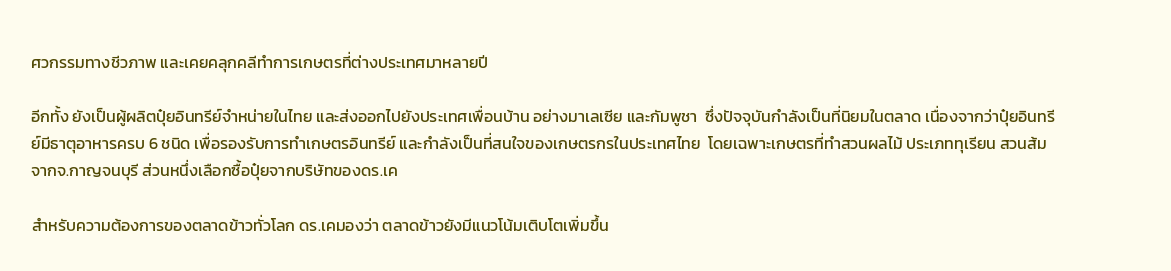ศวกรรมทางชีวภาพ และเคยคลุกคลีทำการเกษตรที่ต่างประเทศมาหลายปี

อีกทั้ง ยังเป็นผู้ผลิตปุ๋ยอินทรีย์จำหน่ายในไทย และส่งออกไปยังประเทศเพื่อนบ้าน อย่างมาเลเซีย และกัมพูชา  ซึ่งปัจจุบันกำลังเป็นที่นิยมในตลาด เนื่องจากว่าปุ๋ยอินทรีย์มีธาตุอาหารครบ 6 ชนิด เพื่อรองรับการทำเกษตรอินทรีย์ และกำลังเป็นที่สนใจของเกษตรกรในประเทศไทย  โดยเฉพาะเกษตรที่ทำสวนผลไม้ ประเภททุเรียน สวนส้ม จากจ.กาญจนบุรี ส่วนหนึ่งเลือกซื้อปุ๋ยจากบริษัทของดร.เค

สำหรับความต้องการของตลาดข้าวทั่วโลก ดร.เคมองว่า ตลาดข้าวยังมีแนวโน้มเติบโตเพิ่มขึ้น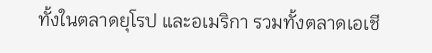ทั้งในตลาดยุโรป และอเมริกา รวมทั้งตลาดเอเชี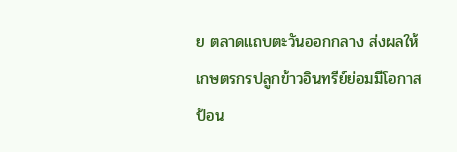ย ตลาดแถบตะวันออกกลาง ส่งผลให้เกษตรกรปลูกข้าวอินทรีย์ย่อมมีโอกาสป้อน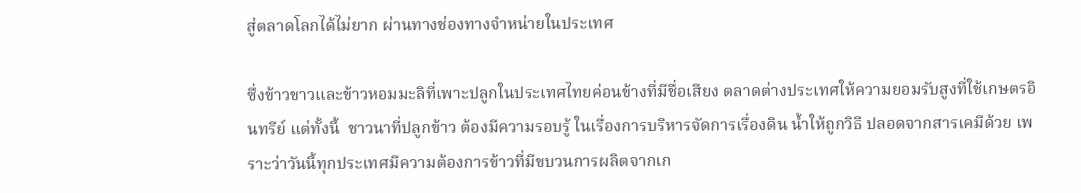สู่ตลาดโลกได้ไม่ยาก ผ่านทางช่องทางจำหน่ายในประเทศ

ซึ่งข้าวขาวและข้าวหอมมะลิที่เพาะปลูกในประเทศไทยค่อนข้างที่มีชื่อเสียง ตลาดต่างประเทศให้ความยอมรับสูงที่ใช้เกษตรอินทรีย์ แต่ทั้งนี้  ชาวนาที่ปลูกข้าว ต้องมีความรอบรู้ ในเรื่องการบริหารจัดการเรื่องดิน น้ำให้ถูกวิธี ปลอดจากสารเคมีด้วย เพราะว่าวันนี้ทุกประเทศมีความต้องการข้าวที่มีขบวนการผลิตจากเก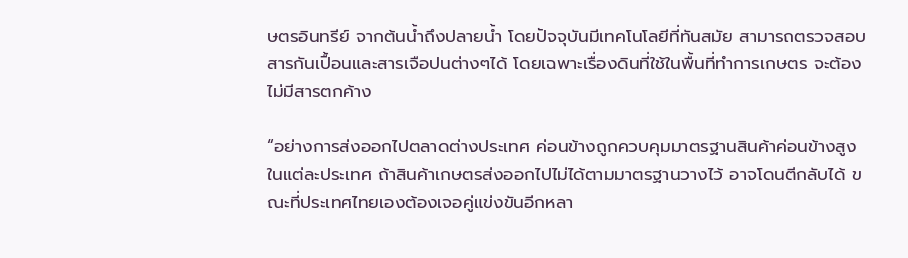ษตรอินทรีย์ จากต้นน้ำถึงปลายน้ำ โดยปัจจุบันมีเทคโนโลยีที่ทันสมัย สามารถตรวจสอบสารกันเปื้อนและสารเจือปนต่างๆได้ โดยเฉพาะเรื่องดินที่ใช้ในพื้นที่ทำการเกษตร จะต้องไม่มีสารตกค้าง

“อย่างการส่งออกไปตลาดต่างประเทศ ค่อนข้างถูกควบคุมมาตรฐานสินค้าค่อนข้างสูงในแต่ละประเทศ ถ้าสินค้าเกษตรส่งออกไปไม่ได้ตามมาตรฐานวางไว้ อาจโดนตีกลับได้ ขณะที่ประเทศไทยเองต้องเจอคู่แข่งขันอีกหลา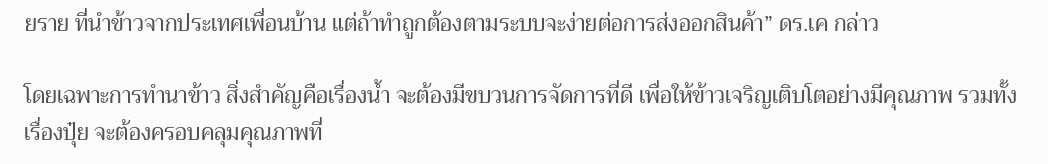ยราย ที่นำข้าวจากประเทศเพื่อนบ้าน แต่ถ้าทำถูกต้องตามระบบจะง่ายต่อการส่งออกสินค้า” ดร.เค กล่าว

โดยเฉพาะการทำนาข้าว สิ่งสำคัญคือเรื่องน้ำ จะต้องมีขบวนการจัดการที่ดี เพื่อให้ข้าวเจริญเติบโตอย่างมีคุณภาพ รวมทั้งเรื่องปุ๋ย จะต้องครอบคลุมคุณภาพที่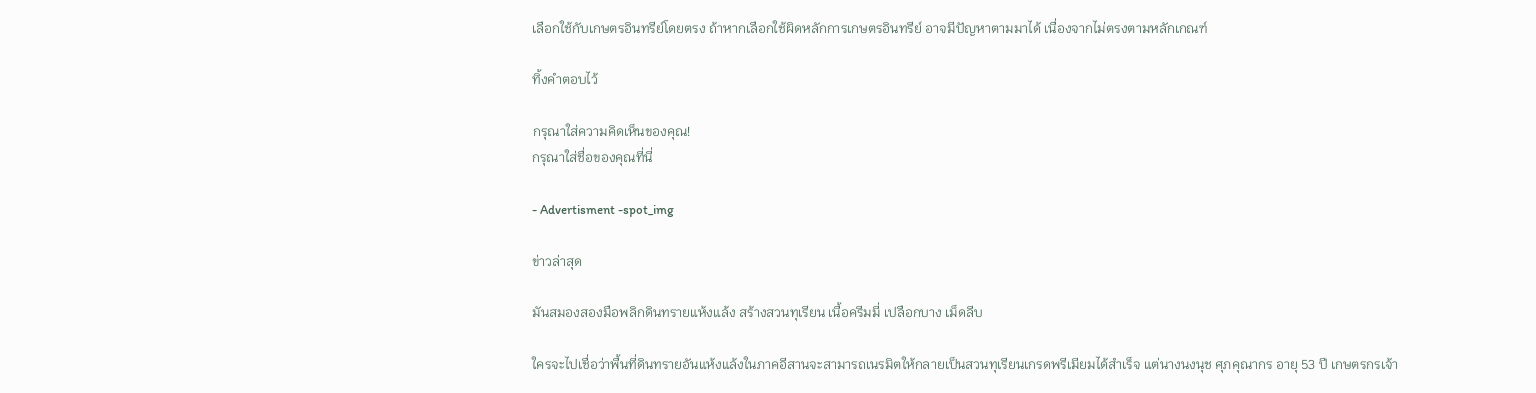เลือกใช้กับเกษตรอินทรีย์โดยตรง ถ้าหากเลือกใช้ผิดหลักการเกษตรอินทรีย์ อาจมีปัญหาตามมาได้ เนื่องจากไม่ตรงตามหลักเกณฑ์

ทิ้งคำตอบไว้

กรุณาใส่ความคิดเห็นของคุณ!
กรุณาใส่ชื่อของคุณที่นี่

- Advertisment -spot_img

ข่าวล่าสุด

มันสมองสองมือพลิกดินทรายแห้งแล้ง สร้างสวนทุเรียน เนื้อครีมมี่ เปลือกบาง เม็ดลีบ

ใครจะไปเชื่อว่าพื้นที่ดินทรายอันแห้งแล้งในภาคอีสานจะสามารถเนรมิตให้กลายเป็นสวนทุเรียนเกรดพรีเมียมได้สำเร็จ แต่นางนงนุช ศุภคุณากร อายุ 53 ปี เกษตรกรเจ้า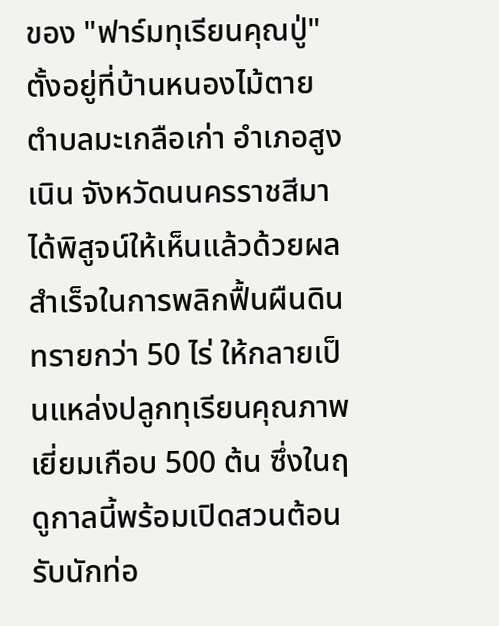ของ "ฟาร์มทุเรียนคุณปู่" ตั้งอยู่ที่บ้านหนองไม้ตาย ตำบลมะเกลือเก่า อำเภอสูงเนิน จังหวัดนนครราชสีมา ได้พิสูจน์ให้เห็นแล้วด้วยผลสำเร็จในการพลิกฟื้นผืนดินทรายกว่า 50 ไร่ ให้กลายเป็นแหล่งปลูกทุเรียนคุณภาพเยี่ยมเกือบ 500 ต้น ซึ่งในฤดูกาลนี้พร้อมเปิดสวนต้อนรับนักท่อ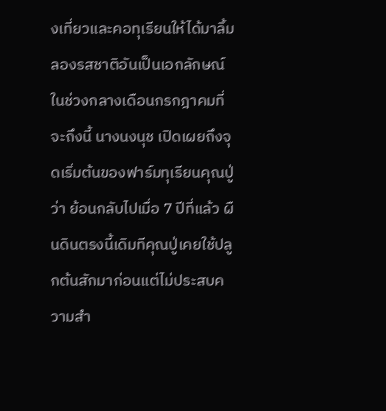งเที่ยวและคอทุเรียนให้ได้มาลิ้มลองรสชาติอันเป็นเอกลักษณ์ในช่วงกลางเดือนกรกฎาคมที่จะถึงนี้ นางนงนุช เปิดเผยถึงจุดเริ่มต้นของฟาร์มทุเรียนคุณปู่ว่า ย้อนกลับไปเมื่อ 7 ปีที่แล้ว ผืนดินตรงนี้เดิมทีคุณปู่เคยใช้ปลูกต้นสักมาก่อนแต่ไม่ประสบความสำ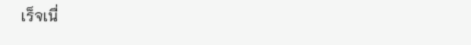เร็จเนื่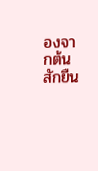องจากต้นสักยืน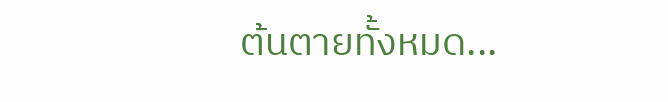ต้นตายทั้งหมด...